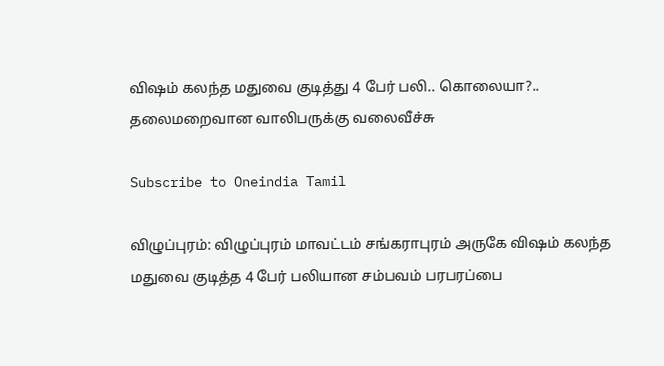விஷம் கலந்த மதுவை குடித்து 4 பேர் பலி.. கொலையா?.. தலைமறைவான வாலிபருக்கு வலைவீச்சு

Subscribe to Oneindia Tamil

விழுப்புரம்: விழுப்புரம் மாவட்டம் சங்கராபுரம் அருகே விஷம் கலந்த மதுவை குடித்த 4 பேர் பலியான சம்பவம் பரபரப்பை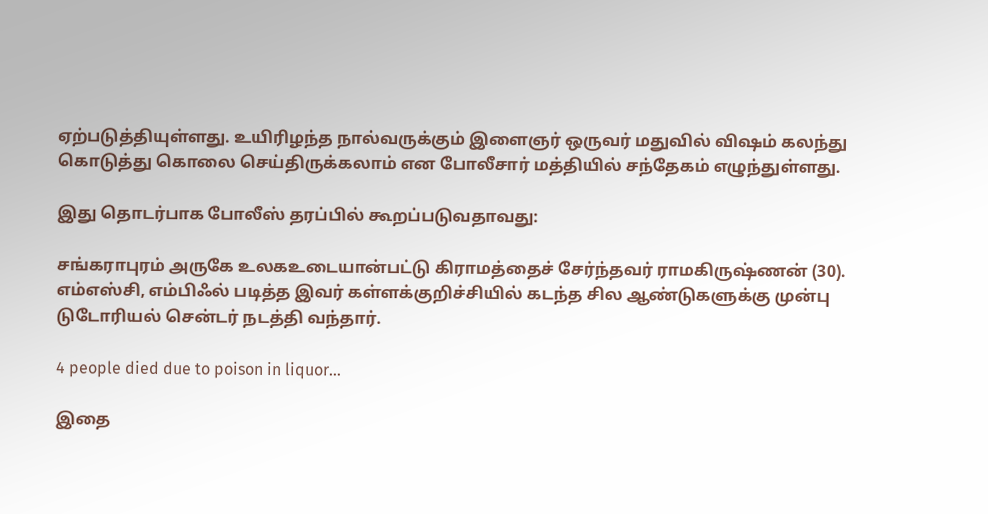ஏற்படுத்தியுள்ளது. உயிரிழந்த நால்வருக்கும் இளைஞர் ஒருவர் மதுவில் விஷம் கலந்து கொடுத்து கொலை செய்திருக்கலாம் என போலீசார் மத்தியில் சந்தேகம் எழுந்துள்ளது.

இது தொடர்பாக போலீஸ் தரப்பில் கூறப்படுவதாவது:

சங்கராபுரம் அருகே உலகஉடையான்பட்டு கிராமத்தைச் சேர்ந்தவர் ராமகிருஷ்ணன் (30). எம்எஸ்சி, எம்பிஃல் படித்த இவர் கள்ளக்குறிச்சியில் கடந்த சில ஆண்டுகளுக்கு முன்பு டுடோரியல் சென்டர் நடத்தி வந்தார்.

4 people died due to poison in liquor…

இதை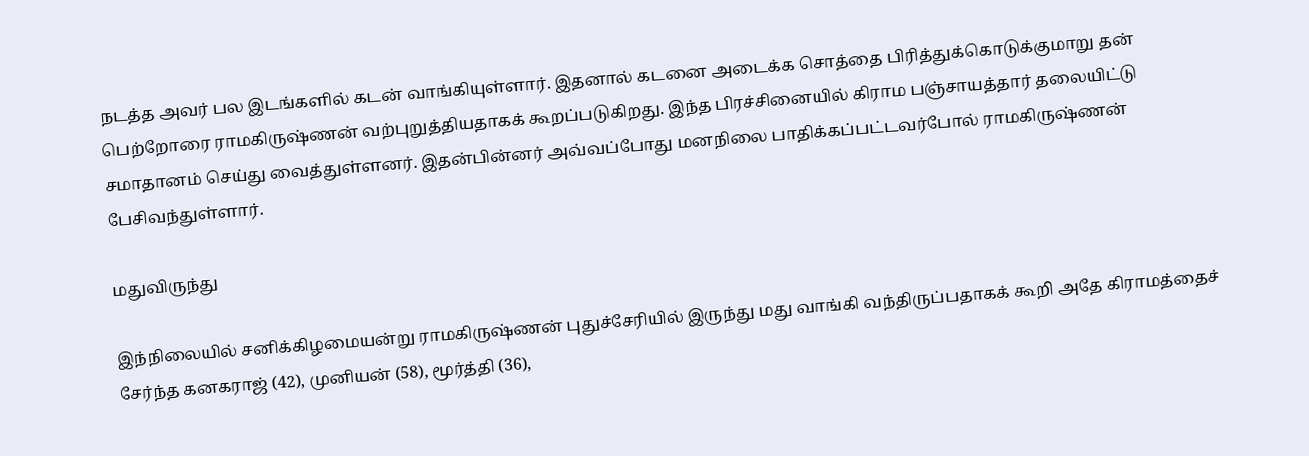நடத்த அவர் பல இடங்களில் கடன் வாங்கியுள்ளார். இதனால் கடனை அடைக்க சொத்தை பிரித்துக்கொடுக்குமாறு தன் பெற்றோரை ராமகிருஷ்ணன் வற்புறுத்தியதாகக் கூறப்படுகிறது. இந்த பிரச்சினையில் கிராம பஞ்சாயத்தார் தலையிட்டு சமாதானம் செய்து வைத்துள்ளனர். இதன்பின்னர் அவ்வப்போது மனநிலை பாதிக்கப்பட்டவர்போல் ராமகிருஷ்ணன் பேசிவந்துள்ளார்.

மதுவிருந்து

இந்நிலையில் சனிக்கிழமையன்று ராமகிருஷ்ணன் புதுச்சேரியில் இருந்து மது வாங்கி வந்திருப்பதாகக் கூறி அதே கிராமத்தைச் சேர்ந்த கனகராஜ் (42), முனியன் (58), மூர்த்தி (36),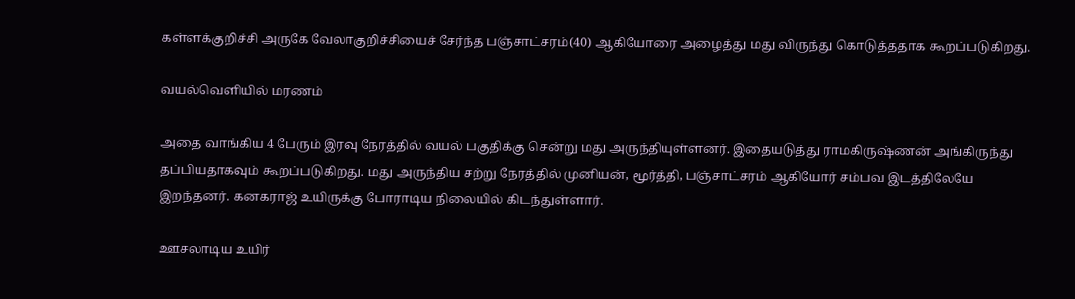கள்ளக்குறிச்சி அருகே வேலாகுறிச்சியைச் சேர்ந்த பஞ்சாட்சரம்(40) ஆகியோரை அழைத்து மது விருந்து கொடுத்ததாக கூறப்படுகிறது.

வயல்வெளியில் மரணம்

அதை வாங்கிய 4 பேரும் இரவு நேரத்தில் வயல் பகுதிக்கு சென்று மது அருந்தியுள்ளனர். இதையடுத்து ராமகிருஷ்ணன் அங்கிருந்து தப்பியதாகவும் கூறப்படுகிறது. மது அருந்திய சற்று நேரத்தில் முனியன், மூர்த்தி, பஞ்சாட்சரம் ஆகியோர் சம்பவ இடத்திலேயே இறந்தனர். கனகராஜ் உயிருக்கு போராடிய நிலையில் கிடந்துள்ளார்.

ஊசலாடிய உயிர்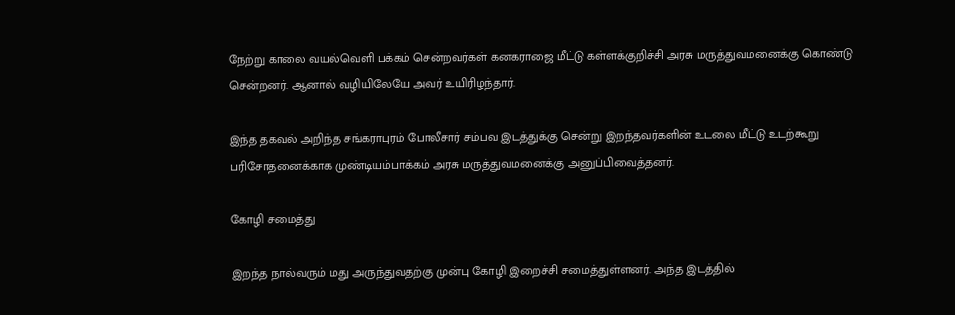நேற்று காலை வயல்வெளி பக்கம் சென்றவர்கள் கனகராஜை மீட்டு கள்ளக்குறிச்சி அரசு மருத்துவமனைக்கு கொண்டு சென்றனர். ஆனால் வழியிலேயே அவர் உயிரிழந்தார்.

இந்த தகவல் அறிந்த சங்கராபுரம் போலீசார் சம்பவ இடத்துக்கு சென்று இறந்தவர்களின் உடலை மீட்டு உடற்கூறு பரிசோதனைக்காக முண்டியம்பாக்கம் அரசு மருத்துவமனைக்கு அனுப்பிவைத்தனர்.

கோழி சமைத்து

இறந்த நால்வரும் மது அருந்துவதற்கு முன்பு கோழி இறைச்சி சமைத்துள்ளனர். அந்த இடத்தில்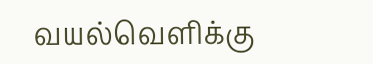வயல்வெளிக்கு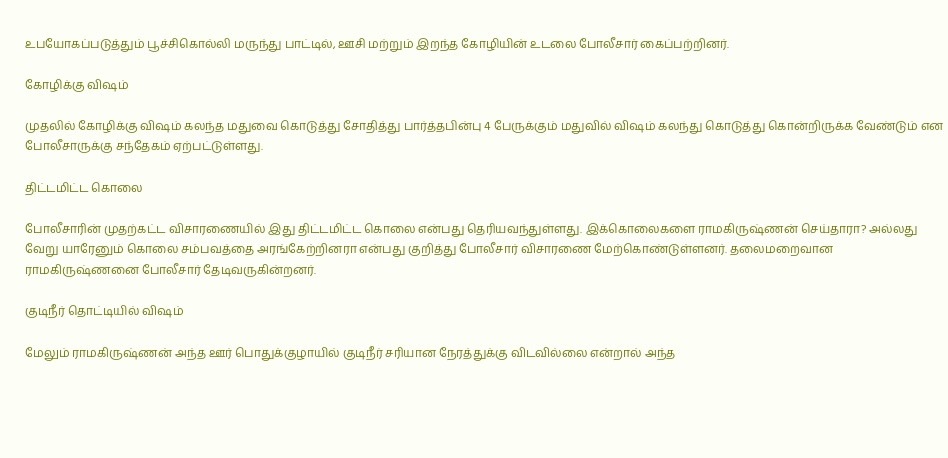உபயோகப்படுத்தும் பூச்சிகொல்லி மருந்து பாட்டில், ஊசி மற்றும் இறந்த கோழியின் உடலை போலீசார் கைப்பற்றினர்.

கோழிக்கு விஷம்

முதலில் கோழிக்கு விஷம் கலந்த மதுவை கொடுத்து சோதித்து பார்த்தபின்பு 4 பேருக்கும் மதுவில் விஷம் கலந்து கொடுத்து கொன்றிருக்க வேண்டும் என போலீசாருக்கு சந்தேகம் ஏற்பட்டுள்ளது.

திட்டமிட்ட கொலை

போலீசாரின் முதற்கட்ட விசாரணையில் இது திட்டமிட்ட கொலை என்பது தெரியவந்துள்ளது. இக்கொலைகளை ராமகிருஷ்ணன் செய்தாரா? அல்லது வேறு யாரேனும் கொலை சம்பவத்தை அரங்கேற்றினரா என்பது குறித்து போலீசார் விசாரணை மேற்கொண்டுள்ளனர். தலைமறைவான ராமகிருஷ்ணனை போலீசார் தேடிவருகின்றனர்.

குடிநீர் தொட்டியில் விஷம்

மேலும் ராமகிருஷ்ணன் அந்த ஊர் பொதுக்குழாயில் குடிநீர் சரியான நேரத்துக்கு விடவில்லை என்றால் அந்த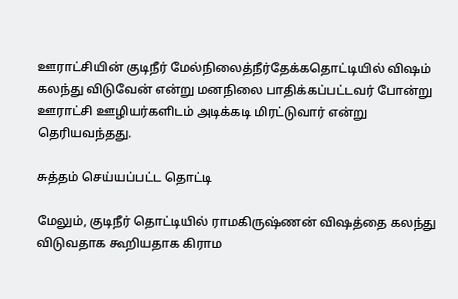ஊராட்சியின் குடிநீர் மேல்நிலைத்நீர்தேக்கதொட்டியில் விஷம் கலந்து விடுவேன் என்று மனநிலை பாதிக்கப்பட்டவர் போன்று ஊராட்சி ஊழியர்களிடம் அடிக்கடி மிரட்டுவார் என்று தெரியவந்தது.

சுத்தம் செய்யப்பட்ட தொட்டி

மேலும், குடிநீர் தொட்டியில் ராமகிருஷ்ணன் விஷத்தை கலந்து விடுவதாக கூறியதாக கிராம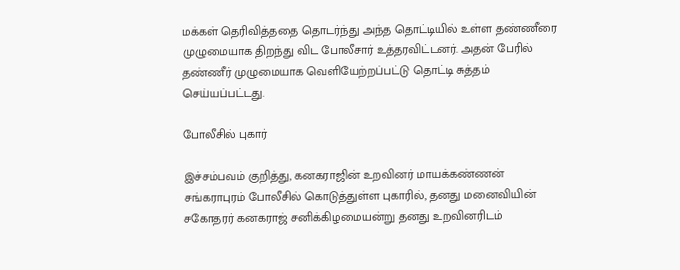மக்கள் தெரிவித்ததை தொடர்ந்து அந்த தொட்டியில் உள்ள தண்ணீரை முழுமையாக திறந்து விட போலீசார் உத்தரவிட்டனர். அதன் பேரில் தண்ணீர் முழுமையாக வெளியேற்றப்பட்டு தொட்டி சுத்தம் செய்யப்பட்டது.

போலீசில் புகார்

இச்சம்பவம் குறித்து, கனகராஜின் உறவினர் மாயக்கண்ணன் சங்கராபுரம் போலீசில் கொடுத்துள்ள புகாரில், தனது மனைவியின் சகோதரர் கனகராஜ் சனிக்கிழமையன்று தனது உறவினரிடம்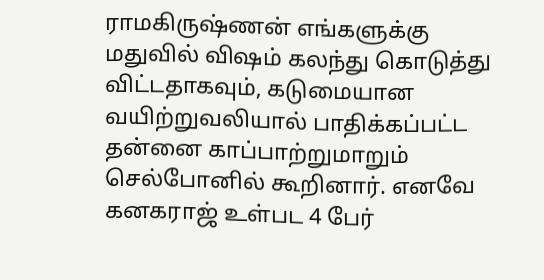ராமகிருஷ்ணன் எங்களுக்கு மதுவில் விஷம் கலந்து கொடுத்து விட்டதாகவும், கடுமையான வயிற்றுவலியால் பாதிக்கப்பட்ட தன்னை காப்பாற்றுமாறும் செல்போனில் கூறினார். எனவே கனகராஜ் உள்பட 4 பேர்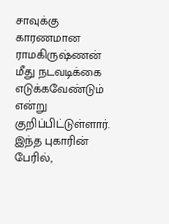சாவுக்கு காரணமான ராமகிருஷ்ணன் மீது நடவடிக்கை எடுக்கவேண்டும் என்று குறிப்பிட்டுள்ளார். இந்த புகாரின் பேரில்,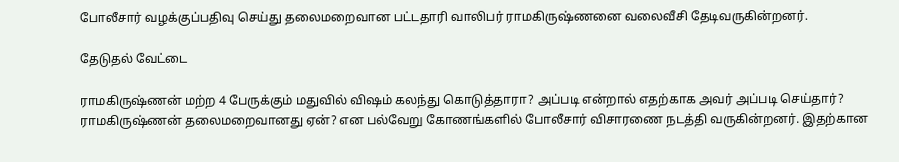போலீசார் வழக்குப்பதிவு செய்து தலைமறைவான பட்டதாரி வாலிபர் ராமகிருஷ்ணனை வலைவீசி தேடிவருகின்றனர்.

தேடுதல் வேட்டை

ராமகிருஷ்ணன் மற்ற 4 பேருக்கும் மதுவில் விஷம் கலந்து கொடுத்தாரா? அப்படி என்றால் எதற்காக அவர் அப்படி செய்தார்? ராமகிருஷ்ணன் தலைமறைவானது ஏன்? என பல்வேறு கோணங்களில் போலீசார் விசாரணை நடத்தி வருகின்றனர். இதற்கான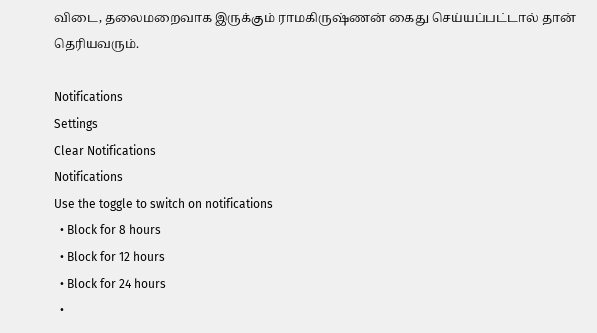விடை, தலைமறைவாக இருக்கும் ராமகிருஷ்ணன் கைது செய்யப்பட்டால் தான் தெரியவரும்.

Notifications
Settings
Clear Notifications
Notifications
Use the toggle to switch on notifications
  • Block for 8 hours
  • Block for 12 hours
  • Block for 24 hours
  •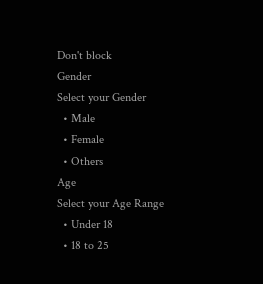Don't block
Gender
Select your Gender
  • Male
  • Female
  • Others
Age
Select your Age Range
  • Under 18
  • 18 to 25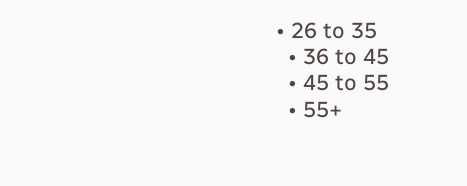• 26 to 35
  • 36 to 45
  • 45 to 55
  • 55+